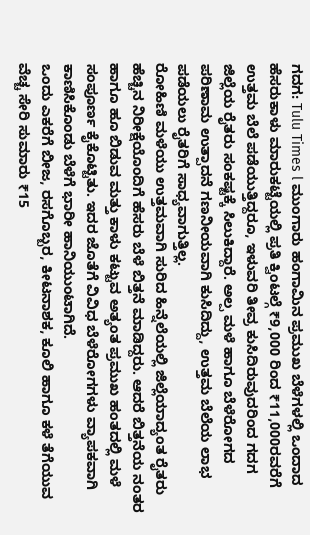ಗದಗ: Tulu Times l ಮುಂಗಾರು ಹಂಗಾಮಿನ ಪ್ರಮುಖ ಬೆಳೆಗಳಲ್ಲಿ ಒಂದಾದ ಹೆಸರುಕಾಳು ಮಾರುಕಟ್ಟೆಯಲ್ಲಿ ಪ್ರತಿ ಕ್ವಿಂಟಲ್ಗೆ ₹9,000 ರಿಂದ ₹11,000ರವರೆಗೆ ಉತ್ತಮ ಬೆಲೆ ಪಡೆಯುತ್ತಿದ್ದರೂ, ಇಳುವರಿ ತೀವ್ರ ಕುಸಿದಿರುವುದರಿಂದ ಗದಗ ಜಿಲ್ಲೆಯ ರೈತರು ಸಂಕಷ್ಟಕ್ಕೆ ಸಿಲುಕಿದ್ದಾರೆ. ಅಲ್ಪ ಮಳೆ ಹಾಗೂ ಬೆಳೆರೋಗದ ಪರಿಣಾಮ ಉತ್ಪಾದನೆ ಗಣನೀಯವಾಗಿ ಕುಸಿದಿದ್ದು, ಉತ್ತಮ ಬೆಲೆಯ ಲಾಭ ಪಡೆಯಲು ರೈತರಿಗೆ ಸಾಧ್ಯವಾಗುತ್ತಿಲ್ಲ.
ರೋಹಿಣಿ ಮಳೆಯು ಉತ್ತಮವಾಗಿ ಸುರಿದ ಹಿನ್ನೆಲೆಯಲ್ಲಿ ಜಿಲ್ಲೆಯಾದ್ಯಂತ ರೈತರು ಹೆಚ್ಚಿನ ನಿರೀಕ್ಷೆಯೊಂದಿಗೆ ಹೆಸರು ಬೆಳೆ ಬಿತ್ತನೆ ಮಾಡಿದ್ದರು. ಆದರೆ ಬಿತ್ತನೆಯ ನಂತರ ಹಾಗೂ ಹೂ ಬಿಡುವ ಮತ್ತು ಕಾಳು ಕಟ್ಟುವ ಅತ್ಯಂತ ಪ್ರಮುಖ ಹಂತದಲ್ಲಿ ಮಳೆ ಸಂಪೂರ್ಣ ಕೈಕೊಟ್ಟಿತು. ಇದರ ಜೊತೆಗೆ ವಿವಿಧ ಬೆಳೆರೋಗಗಳು ವ್ಯಾಪಕವಾಗಿ ಕಾಣಿಸಿಕೊಂಡು ಬೆಳೆಗೆ ಭಾರೀ ಹಾನಿಯುಂಟಾಗಿದೆ.
ಒಂದು ಎಕರೆಗೆ ಬೀಜ, ರಸಗೊಬ್ಬರ, ಕೀಟನಾಶಕ, ಕೂಲಿ ಹಾಗೂ ಕಳೆ ತೆಗೆಯುವ ವೆಚ್ಚ ಸೇರಿ ಸುಮಾರು ₹15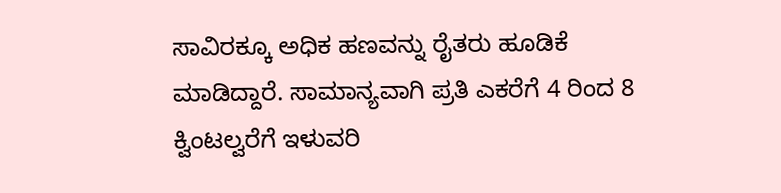ಸಾವಿರಕ್ಕೂ ಅಧಿಕ ಹಣವನ್ನು ರೈತರು ಹೂಡಿಕೆ ಮಾಡಿದ್ದಾರೆ. ಸಾಮಾನ್ಯವಾಗಿ ಪ್ರತಿ ಎಕರೆಗೆ 4 ರಿಂದ 8 ಕ್ವಿಂಟಲ್ವರೆಗೆ ಇಳುವರಿ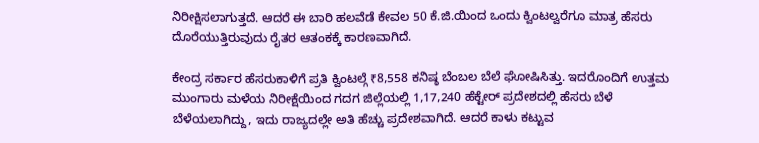ನಿರೀಕ್ಷಿಸಲಾಗುತ್ತದೆ. ಆದರೆ ಈ ಬಾರಿ ಹಲವೆಡೆ ಕೇವಲ 50 ಕೆ.ಜಿ.ಯಿಂದ ಒಂದು ಕ್ವಿಂಟಲ್ವರೆಗೂ ಮಾತ್ರ ಹೆಸರು ದೊರೆಯುತ್ತಿರುವುದು ರೈತರ ಆತಂಕಕ್ಕೆ ಕಾರಣವಾಗಿದೆ.

ಕೇಂದ್ರ ಸರ್ಕಾರ ಹೆಸರುಕಾಳಿಗೆ ಪ್ರತಿ ಕ್ವಿಂಟಲ್ಗೆ ₹8,558 ಕನಿಷ್ಠ ಬೆಂಬಲ ಬೆಲೆ ಘೋಷಿಸಿತ್ತು. ಇದರೊಂದಿಗೆ ಉತ್ತಮ ಮುಂಗಾರು ಮಳೆಯ ನಿರೀಕ್ಷೆಯಿಂದ ಗದಗ ಜಿಲ್ಲೆಯಲ್ಲಿ 1,17,240 ಹೆಕ್ಟೇರ್ ಪ್ರದೇಶದಲ್ಲಿ ಹೆಸರು ಬೆಳೆ ಬೆಳೆಯಲಾಗಿದ್ದು, ಇದು ರಾಜ್ಯದಲ್ಲೇ ಅತಿ ಹೆಚ್ಚು ಪ್ರದೇಶವಾಗಿದೆ. ಆದರೆ ಕಾಳು ಕಟ್ಟುವ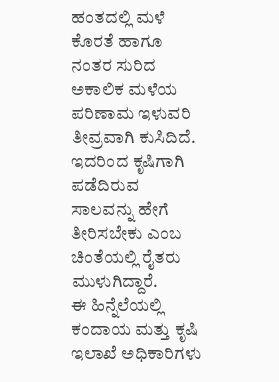ಹಂತದಲ್ಲಿ ಮಳೆ ಕೊರತೆ ಹಾಗೂ ನಂತರ ಸುರಿದ ಅಕಾಲಿಕ ಮಳೆಯ ಪರಿಣಾಮ ಇಳುವರಿ ತೀವ್ರವಾಗಿ ಕುಸಿದಿದೆ. ಇದರಿಂದ ಕೃಷಿಗಾಗಿ ಪಡೆದಿರುವ ಸಾಲವನ್ನು ಹೇಗೆ ತೀರಿಸಬೇಕು ಎಂಬ ಚಿಂತೆಯಲ್ಲಿ ರೈತರು ಮುಳುಗಿದ್ದಾರೆ.
ಈ ಹಿನ್ನೆಲೆಯಲ್ಲಿ ಕಂದಾಯ ಮತ್ತು ಕೃಷಿ ಇಲಾಖೆ ಅಧಿಕಾರಿಗಳು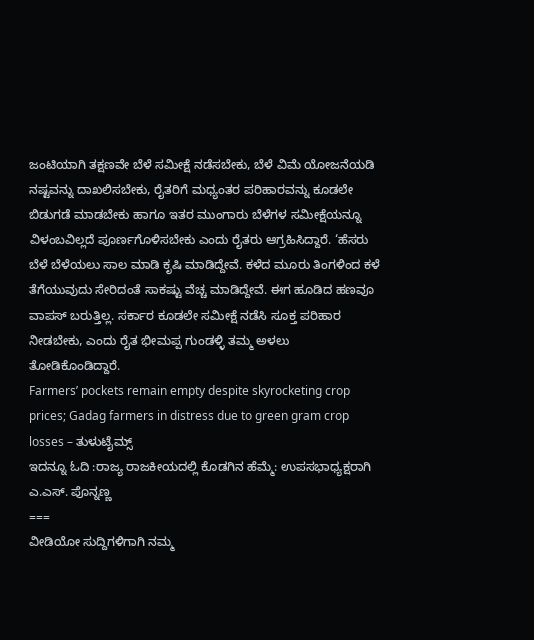ಜಂಟಿಯಾಗಿ ತಕ್ಷಣವೇ ಬೆಳೆ ಸಮೀಕ್ಷೆ ನಡೆಸಬೇಕು, ಬೆಳೆ ವಿಮೆ ಯೋಜನೆಯಡಿ ನಷ್ಟವನ್ನು ದಾಖಲಿಸಬೇಕು, ರೈತರಿಗೆ ಮಧ್ಯಂತರ ಪರಿಹಾರವನ್ನು ಕೂಡಲೇ ಬಿಡುಗಡೆ ಮಾಡಬೇಕು ಹಾಗೂ ಇತರ ಮುಂಗಾರು ಬೆಳೆಗಳ ಸಮೀಕ್ಷೆಯನ್ನೂ ವಿಳಂಬವಿಲ್ಲದೆ ಪೂರ್ಣಗೊಳಿಸಬೇಕು ಎಂದು ರೈತರು ಆಗ್ರಹಿಸಿದ್ದಾರೆ. ‘ಹೆಸರು ಬೆಳೆ ಬೆಳೆಯಲು ಸಾಲ ಮಾಡಿ ಕೃಷಿ ಮಾಡಿದ್ದೇವೆ. ಕಳೆದ ಮೂರು ತಿಂಗಳಿಂದ ಕಳೆ ತೆಗೆಯುವುದು ಸೇರಿದಂತೆ ಸಾಕಷ್ಟು ವೆಚ್ಚ ಮಾಡಿದ್ದೇವೆ. ಈಗ ಹೂಡಿದ ಹಣವೂ ವಾಪಸ್ ಬರುತ್ತಿಲ್ಲ. ಸರ್ಕಾರ ಕೂಡಲೇ ಸಮೀಕ್ಷೆ ನಡೆಸಿ ಸೂಕ್ತ ಪರಿಹಾರ ನೀಡಬೇಕು, ಎಂದು ರೈತ ಭೀಮಪ್ಪ ಗುಂಡಳ್ಳಿ ತಮ್ಮ ಅಳಲು ತೋಡಿಕೊಂಡಿದ್ದಾರೆ.
Farmers’ pockets remain empty despite skyrocketing crop prices; Gadag farmers in distress due to green gram crop losses – ತುಳುಟೈಮ್ಸ್
ಇದನ್ನೂ ಓದಿ :ರಾಜ್ಯ ರಾಜಕೀಯದಲ್ಲಿ ಕೊಡಗಿನ ಹೆಮ್ಮೆ: ಉಪಸಭಾಧ್ಯಕ್ಷರಾಗಿ ಎ.ಎಸ್. ಪೊನ್ನಣ್ಣ
===
ವೀಡಿಯೋ ಸುದ್ದಿಗಳಿಗಾಗಿ ನಮ್ಮ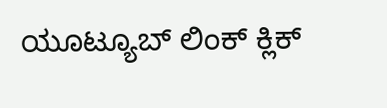ಯೂಟ್ಯೂಬ್ ಲಿಂಕ್ ಕ್ಲಿಕ್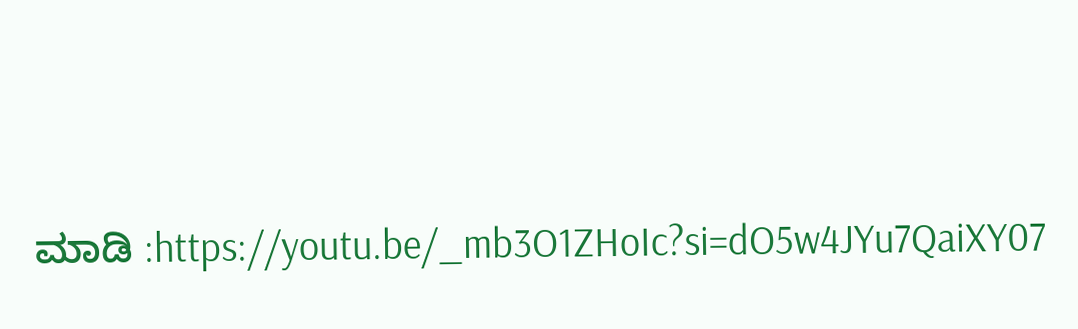ಮಾಡಿ :https://youtu.be/_mb3O1ZHoIc?si=dO5w4JYu7QaiXY07